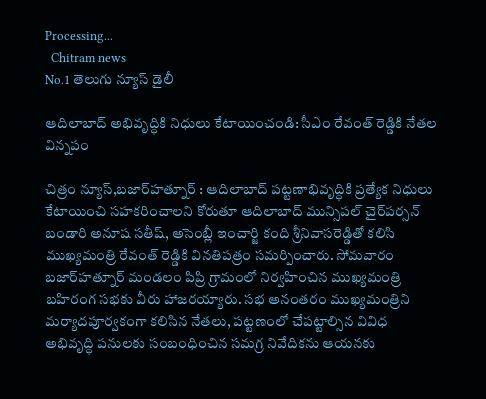Processing...
  Chitram news
No.1 తెలుగు న్యూస్ డైలీ

ఆదిలాబాద్ అభివృద్ధికి నిధులు కేటాయించండి: సీఎం రేవంత్ రెడ్డికి నేతల విన్నపం

చిత్రం న్యూస్,బజార్‌హత్నూర్ : ఆదిలాబాద్ పట్టణాభివృద్ధికి ప్రత్యేక నిధులు కేటాయించి సహకరించాలని కోరుతూ ఆదిలాబాద్ మున్సిపల్ చైర్‌పర్సన్ బండారి అనూష సతీష్, అసెంబ్లీ ఇంచార్జి కంది శ్రీనివాసరెడ్డితో కలిసి ముఖ్యమంత్రి రేవంత్ రెడ్డికి వినతిపత్రం సమర్పించారు. సోమవారం బజార్‌హత్నూర్ మండలం పిప్రి గ్రామంలో నిర్వహించిన ముఖ్యమంత్రి బహిరంగ సభకు వీరు హాజరయ్యారు. సభ అనంతరం ముఖ్యమంత్రిని మర్యాదపూర్వకంగా కలిసిన నేతలు, పట్టణంలో చేపట్టాల్సిన వివిధ అభివృద్ధి పనులకు సంబంధించిన సమగ్ర నివేదికను ఆయనకు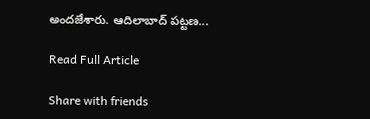అందజేశారు. ఆదిలాబాద్ పట్టణ...

Read Full Article

Share with friends